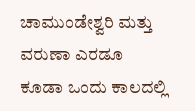ಚಾಮುಂಡೇಶ್ವರಿ ಮತ್ತು ವರುಣಾ ಎರಡೂ ಕೂಡಾ ಒಂದು ಕಾಲದಲ್ಲಿ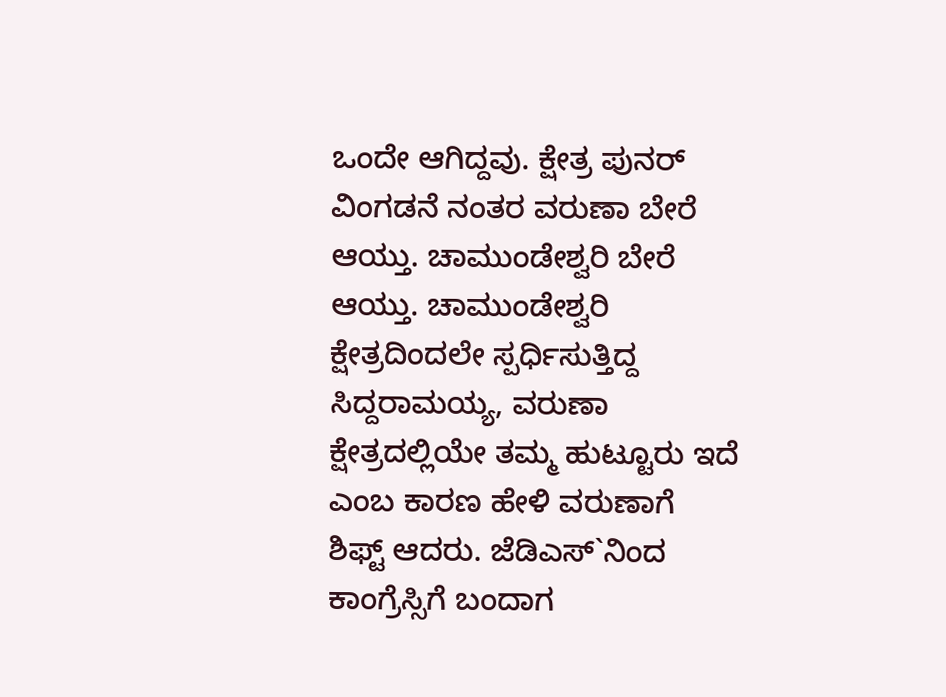ಒಂದೇ ಆಗಿದ್ದವು. ಕ್ಷೇತ್ರ ಪುನರ್ ವಿಂಗಡನೆ ನಂತರ ವರುಣಾ ಬೇರೆ ಆಯ್ತು. ಚಾಮುಂಡೇಶ್ವರಿ ಬೇರೆ ಆಯ್ತು. ಚಾಮುಂಡೇಶ್ವರಿ ಕ್ಷೇತ್ರದಿಂದಲೇ ಸ್ಪರ್ಧಿಸುತ್ತಿದ್ದ ಸಿದ್ದರಾಮಯ್ಯ, ವರುಣಾ ಕ್ಷೇತ್ರದಲ್ಲಿಯೇ ತಮ್ಮ ಹುಟ್ಟೂರು ಇದೆ ಎಂಬ ಕಾರಣ ಹೇಳಿ ವರುಣಾಗೆ ಶಿಫ್ಟ್ ಆದರು. ಜೆಡಿಎಸ್`ನಿಂದ ಕಾಂಗ್ರೆಸ್ಸಿಗೆ ಬಂದಾಗ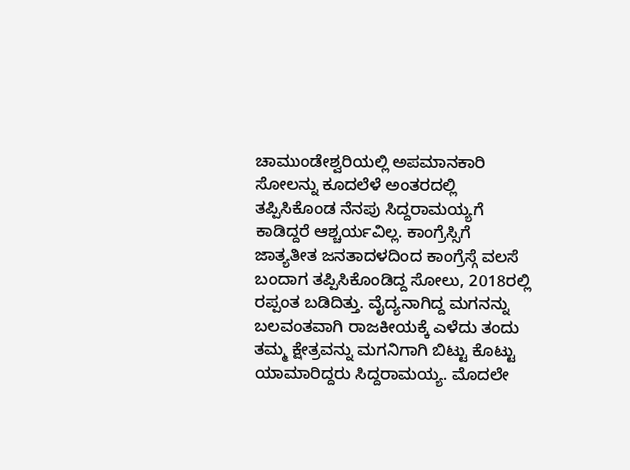ಚಾಮುಂಡೇಶ್ವರಿಯಲ್ಲಿ ಅಪಮಾನಕಾರಿ ಸೋಲನ್ನು ಕೂದಲೆಳೆ ಅಂತರದಲ್ಲಿ ತಪ್ಪಿಸಿಕೊಂಡ ನೆನಪು ಸಿದ್ದರಾಮಯ್ಯಗೆ ಕಾಡಿದ್ದರೆ ಆಶ್ಚರ್ಯವಿಲ್ಲ. ಕಾಂಗ್ರೆಸ್ಸಿಗೆ ಜಾತ್ಯತೀತ ಜನತಾದಳದಿಂದ ಕಾಂಗ್ರೆಸ್ಗೆ ವಲಸೆ ಬಂದಾಗ ತಪ್ಪಿಸಿಕೊಂಡಿದ್ದ ಸೋಲು, 2018ರಲ್ಲಿ ರಪ್ಪಂತ ಬಡಿದಿತ್ತು. ವೈದ್ಯನಾಗಿದ್ದ ಮಗನನ್ನು ಬಲವಂತವಾಗಿ ರಾಜಕೀಯಕ್ಕೆ ಎಳೆದು ತಂದು ತಮ್ಮ ಕ್ಷೇತ್ರವನ್ನು ಮಗನಿಗಾಗಿ ಬಿಟ್ಟು ಕೊಟ್ಟು ಯಾಮಾರಿದ್ದರು ಸಿದ್ದರಾಮಯ್ಯ. ಮೊದಲೇ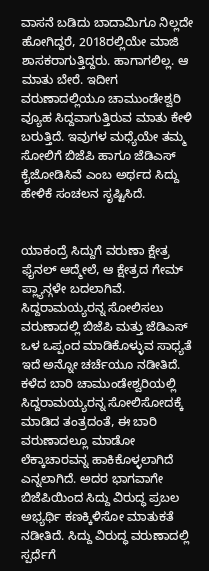ವಾಸನೆ ಬಡಿದು ಬಾದಾಮಿಗೂ ನಿಲ್ಲದೇ ಹೋಗಿದ್ದರೆ, 2018ರಲ್ಲಿಯೇ ಮಾಜಿ ಶಾಸಕರಾಗುತ್ತಿದ್ದರು. ಹಾಗಾಗಲಿಲ್ಲ. ಆ ಮಾತು ಬೇರೆ. ಇದೀಗ ವರುಣಾದಲ್ಲಿಯೂ ಚಾಮುಂಡೇಶ್ವರಿ ವ್ಯೂಹ ಸಿದ್ದವಾಗುತ್ತಿರುವ ಮಾತು ಕೇಳಿ ಬರುತ್ತಿದೆ. ಇವುಗಳ ಮಧ್ಯೆಯೇ ತಮ್ಮ ಸೋಲಿಗೆ ಬಿಜೆಪಿ ಹಾಗೂ ಜೆಡಿಎಸ್ ಕೈಜೋಡಿಸಿವೆ ಎಂಬ ಅರ್ಥದ ಸಿದ್ದು ಹೇಳಿಕೆ ಸಂಚಲನ ಸೃಷ್ಟಿಸಿದೆ.


ಯಾಕಂದ್ರೆ ಸಿದ್ದುಗೆ ವರುಣಾ ಕ್ಷೇತ್ರ ಫೈನಲ್ ಆದ್ಮೇಲೆ, ಆ ಕ್ಷೇತ್ರದ ಗೇಮ್ ಪ್ಲ್ಯಾನ್ಗಳೇ ಬದಲಾಗಿವೆ. ಸಿದ್ದರಾಮಯ್ಯರನ್ನ ಸೋಲಿಸಲು ವರುಣಾದಲ್ಲಿ ಬಿಜೆಪಿ ಮತ್ತು ಜೆಡಿಎಸ್ ಒಳ ಒಪ್ಪಂದ ಮಾಡಿಕೊಳ್ಳುವ ಸಾಧ್ಯತೆ ಇದೆ ಅನ್ನೋ ಚರ್ಚೆಯೂ ನಡೀತಿದೆ. ಕಳೆದ ಬಾರಿ ಚಾಮುಂಡೇಶ್ವರಿಯಲ್ಲಿ ಸಿದ್ದರಾಮಯ್ಯರನ್ನ ಸೋಲಿಸೋದಕ್ಕೆ ಮಾಡಿದ ತಂತ್ರದಂತೆ, ಈ ಬಾರಿ ವರುಣಾದಲ್ಲೂ ಮಾಡೋ ಲೆಕ್ಕಾಚಾರವನ್ನ ಹಾಕಿಕೊಳ್ಳಲಾಗಿದೆ ಎನ್ನಲಾಗಿದೆ. ಅದರ ಭಾಗವಾಗೇ ಬಿಜೆಪಿಯಿಂದ ಸಿದ್ದು ವಿರುದ್ಧ ಪ್ರಬಲ ಅಭ್ಯರ್ಥಿ ಕಣಕ್ಕಿಳಿಸೋ ಮಾತುಕತೆ ನಡೀತಿದೆ. ಸಿದ್ದು ವಿರುದ್ಧ ವರುಣಾದಲ್ಲಿ ಸ್ಪರ್ಧೆಗೆ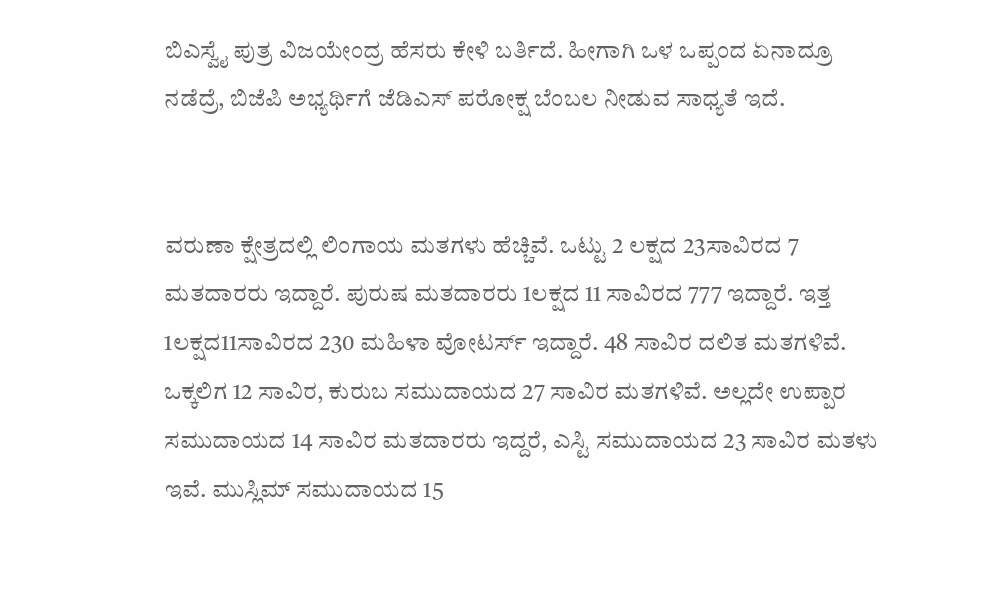ಬಿಎಸ್ವೈ ಪುತ್ರ ವಿಜಯೇಂದ್ರ ಹೆಸರು ಕೇಳಿ ಬರ್ತಿದೆ. ಹೀಗಾಗಿ ಒಳ ಒಪ್ಪಂದ ಏನಾದ್ರೂ ನಡೆದ್ರೆ, ಬಿಜೆಪಿ ಅಭ್ಯರ್ಥಿಗೆ ಜೆಡಿಎಸ್ ಪರೋಕ್ಷ ಬೆಂಬಲ ನೀಡುವ ಸಾಧ್ಯತೆ ಇದೆ.


ವರುಣಾ ಕ್ಷೇತ್ರದಲ್ಲಿ ಲಿಂಗಾಯ ಮತಗಳು ಹೆಚ್ಚಿವೆ. ಒಟ್ಟು 2 ಲಕ್ಷದ 23ಸಾವಿರದ 7 ಮತದಾರರು ಇದ್ದಾರೆ. ಪುರುಷ ಮತದಾರರು 1ಲಕ್ಷದ 11 ಸಾವಿರದ 777 ಇದ್ದಾರೆ. ಇತ್ತ 1ಲಕ್ಷದ11ಸಾವಿರದ 230 ಮಹಿಳಾ ವೋಟರ್ಸ್ ಇದ್ದಾರೆ. 48 ಸಾವಿರ ದಲಿತ ಮತಗಳಿವೆ. ಒಕ್ಕಲಿಗ 12 ಸಾವಿರ, ಕುರುಬ ಸಮುದಾಯದ 27 ಸಾವಿರ ಮತಗಳಿವೆ. ಅಲ್ಲದೇ ಉಪ್ಪಾರ ಸಮುದಾಯದ 14 ಸಾವಿರ ಮತದಾರರು ಇದ್ದರೆ, ಎಸ್ಟಿ ಸಮುದಾಯದ 23 ಸಾವಿರ ಮತಳು ಇವೆ. ಮುಸ್ಲಿಮ್ ಸಮುದಾಯದ 15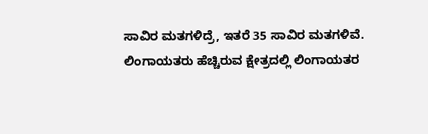ಸಾವಿರ ಮತಗಳಿದ್ರೆ, ಇತರೆ 35 ಸಾವಿರ ಮತಗಳಿವೆ.
ಲಿಂಗಾಯತರು ಹೆಚ್ಚಿರುವ ಕ್ಷೇತ್ರದಲ್ಲಿ ಲಿಂಗಾಯತರ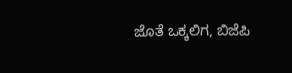ಜೊತೆ ಒಕ್ಕಲಿಗ, ಬಿಜೆಪಿ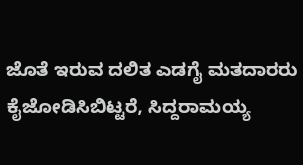ಜೊತೆ ಇರುವ ದಲಿತ ಎಡಗೈ ಮತದಾರರು ಕೈಜೋಡಿಸಿಬಿಟ್ಟರೆ, ಸಿದ್ದರಾಮಯ್ಯ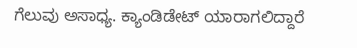ಗೆಲುವು ಅಸಾಧ್ಯ. ಕ್ಯಾಂಡಿಡೇಟ್ ಯಾರಾಗಲಿದ್ದಾರೆ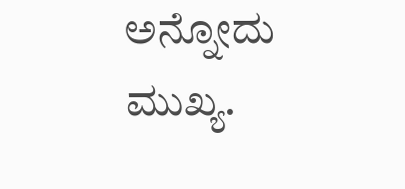ಅನ್ನೋದು ಮುಖ್ಯ.